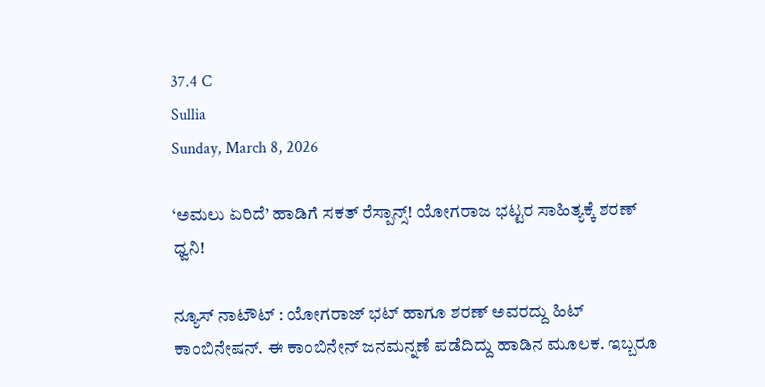37.4 C
Sullia
Sunday, March 8, 2026

‘ಅಮಲು ಏರಿದೆ’ ಹಾಡಿಗೆ ಸಕತ್ ರೆಸ್ಪಾನ್ಸ್! ಯೋಗರಾಜ ಭಟ್ಟರ ಸಾಹಿತ್ಯಕ್ಕೆ ಶರಣ್ ಧ್ವನಿ!

ನ್ಯೂಸ್ ನಾಟೌಟ್ : ಯೋಗರಾಜ್ ಭಟ್ ಹಾಗೂ ಶರಣ್ ಅವರದ್ದು ಹಿಟ್ ಕಾಂಬಿನೇಷನ್. ಈ ಕಾಂಬಿನೇನ್ ಜನಮನ್ನಣೆ ಪಡೆದಿದ್ದು ಹಾಡಿನ ಮೂಲಕ. ಇಬ್ಬರೂ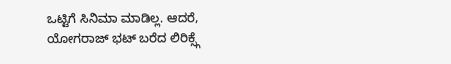ಒಟ್ಟಿಗೆ ಸಿನಿಮಾ ಮಾಡಿಲ್ಲ. ಆದರೆ, ಯೋಗರಾಜ್ ಭಟ್ ಬರೆದ ಲಿರಿಕ್ಸ್ಗೆ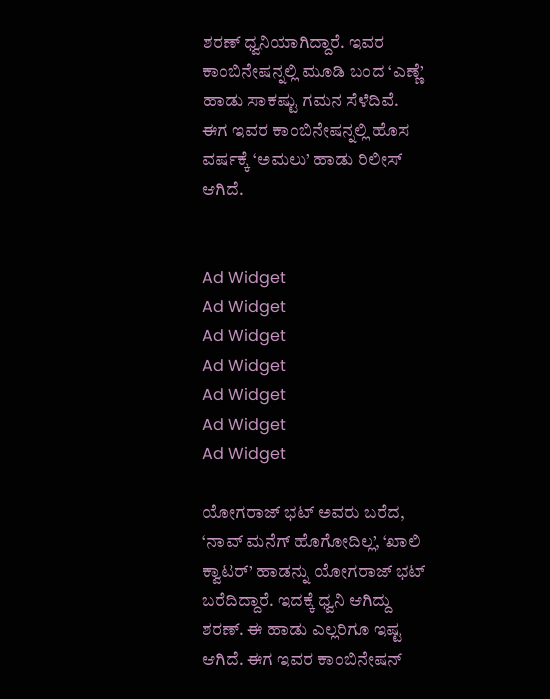ಶರಣ್ ಧ್ವನಿಯಾಗಿದ್ದಾರೆ. ಇವರ ಕಾಂಬಿನೇಷನ್ನಲ್ಲಿ ಮೂಡಿ ಬಂದ ‘ಎಣ್ಣೆ’ ಹಾಡು ಸಾಕಷ್ಟು ಗಮನ ಸೆಳೆದಿವೆ. ಈಗ ಇವರ ಕಾಂಬಿನೇಷನ್ನಲ್ಲಿ ಹೊಸ ವರ್ಷಕ್ಕೆ ‘ಅಮಲು’ ಹಾಡು ರಿಲೀಸ್ ಆಗಿದೆ.


Ad Widget
Ad Widget
Ad Widget
Ad Widget
Ad Widget
Ad Widget
Ad Widget

ಯೋಗರಾಜ್ ಭಟ್ ಅವರು ಬರೆದ, ‘ನಾವ್ ಮನೆಗ್ ಹೊಗೋದಿಲ್ಲ’, ‘ಖಾಲಿ ಕ್ವಾಟರ್’ ಹಾಡನ್ನು ಯೋಗರಾಜ್ ಭಟ್ ಬರೆದಿದ್ದಾರೆ. ಇದಕ್ಕೆ ಧ್ವನಿ ಆಗಿದ್ದು ಶರಣ್. ಈ ಹಾಡು ಎಲ್ಲರಿಗೂ ಇಷ್ಟ ಆಗಿದೆ. ಈಗ ಇವರ ಕಾಂಬಿನೇಷನ್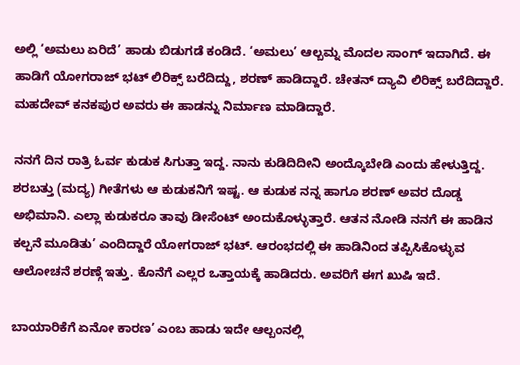ಅಲ್ಲಿ ‘ಅಮಲು ಏರಿದೆ’ ಹಾಡು ಬಿಡುಗಡೆ ಕಂಡಿದೆ. ‘ಅಮಲು’ ಆಲ್ಬಮ್ನ ಮೊದಲ ಸಾಂಗ್ ಇದಾಗಿದೆ. ಈ ಹಾಡಿಗೆ ಯೋಗರಾಜ್ ಭಟ್ ಲಿರಿಕ್ಸ್ ಬರೆದಿದ್ದು, ಶರಣ್ ಹಾಡಿದ್ದಾರೆ. ಚೇತನ್ ದ್ಯಾವಿ ಲಿರಿಕ್ಸ್ ಬರೆದಿದ್ದಾರೆ. ಮಹದೇವ್ ಕನಕಪುರ ಅವರು ಈ ಹಾಡನ್ನು ನಿರ್ಮಾಣ ಮಾಡಿದ್ದಾರೆ.

ನನಗೆ ದಿನ ರಾತ್ರಿ ಓರ್ವ ಕುಡುಕ ಸಿಗುತ್ತಾ ಇದ್ದ. ನಾನು ಕುಡಿದಿದೀನಿ ಅಂದ್ಕೊಬೇಡಿ ಎಂದು ಹೇಳುತ್ತಿದ್ದ. ಶರಬತ್ತು (ಮದ್ಯ) ಗೀತೆಗಳು ಆ ಕುಡುಕನಿಗೆ ಇಷ್ಟ. ಆ ಕುಡುಕ ನನ್ನ ಹಾಗೂ ಶರಣ್ ಅವರ ದೊಡ್ಡ ಅಭಿಮಾನಿ. ಎಲ್ಲಾ ಕುಡುಕರೂ ತಾವು ಡೀಸೆಂಟ್ ಅಂದುಕೊಳ್ಳುತ್ತಾರೆ. ಆತನ ನೋಡಿ ನನಗೆ ಈ ಹಾಡಿನ ಕಲ್ಪನೆ ಮೂಡಿತು’ ಎಂದಿದ್ದಾರೆ ಯೋಗರಾಜ್ ಭಟ್. ಆರಂಭದಲ್ಲಿ ಈ ಹಾಡಿನಿಂದ ತಪ್ಪಿಸಿಕೊಳ್ಳುವ ಆಲೋಚನೆ ಶರಣ್ಗೆ ಇತ್ತು. ಕೊನೆಗೆ ಎಲ್ಲರ ಒತ್ತಾಯಕ್ಕೆ ಹಾಡಿದರು. ಅವರಿಗೆ ಈಗ ಖುಷಿ ಇದೆ.

ಬಾಯಾರಿಕೆಗೆ ಏನೋ ಕಾರಣ’ ಎಂಬ ಹಾಡು ಇದೇ ಆಲ್ಬಂನಲ್ಲಿ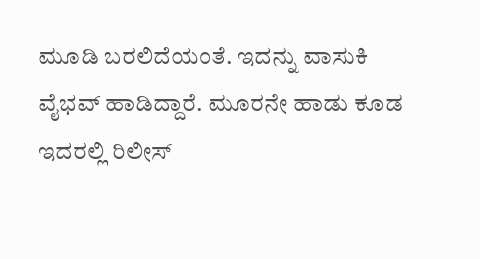ಮೂಡಿ ಬರಲಿದೆಯಂತೆ. ಇದನ್ನು ವಾಸುಕಿ ವೈಭವ್ ಹಾಡಿದ್ದಾರೆ. ಮೂರನೇ ಹಾಡು ಕೂಡ ಇದರಲ್ಲಿ ರಿಲೀಸ್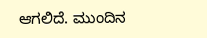ಆಗಲಿದೆ. ಮುಂದಿನ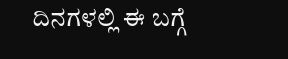ದಿನಗಳಲ್ಲಿ ಈ ಬಗ್ಗೆ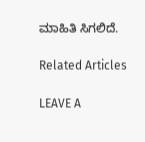ಮಾಹಿತಿ ಸಿಗಲಿದೆ.

Related Articles

LEAVE A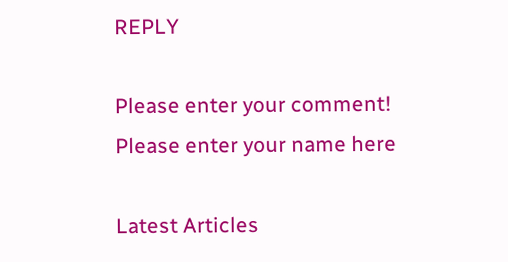REPLY

Please enter your comment!
Please enter your name here

Latest Articles